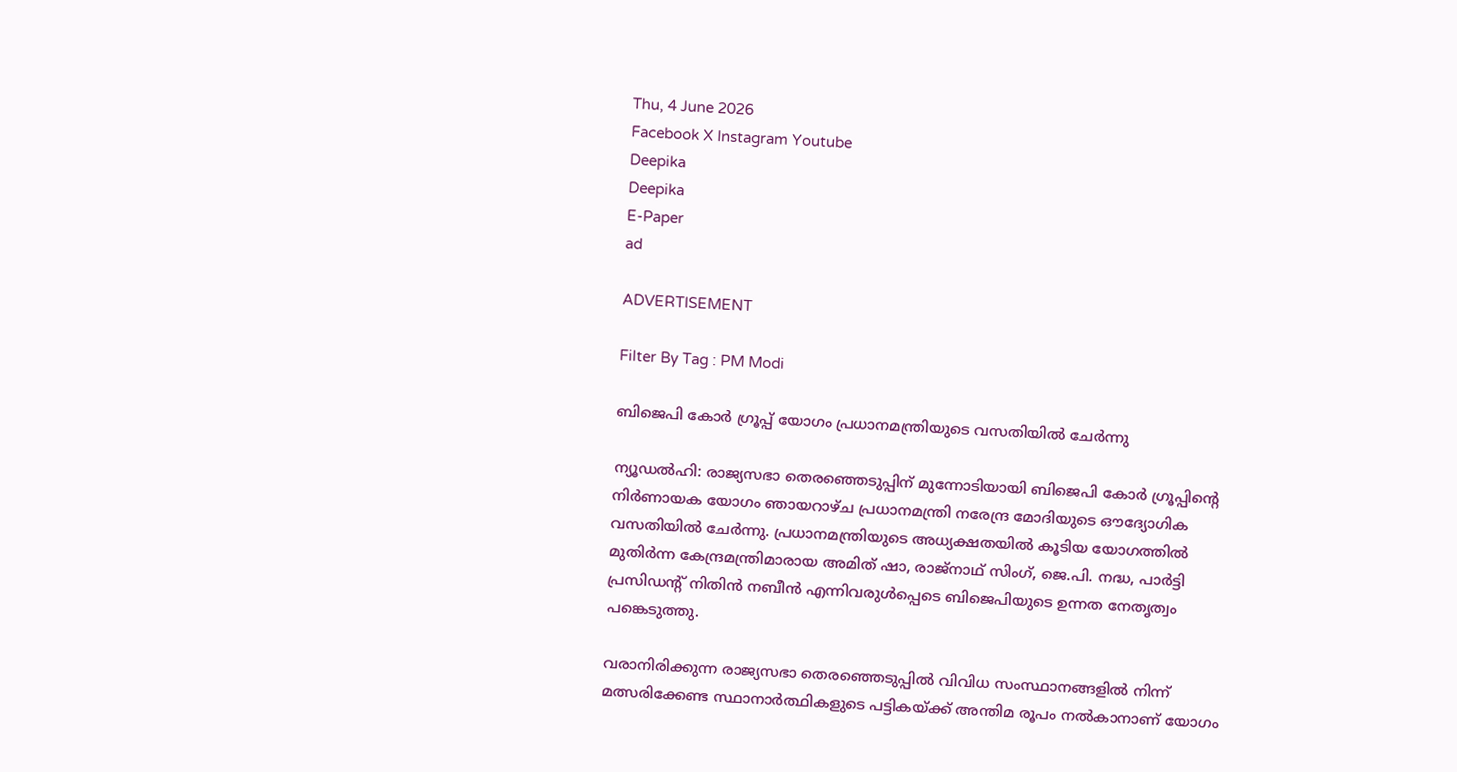Thu, 4 June 2026
Facebook X Instagram Youtube
Deepika
Deepika
E-Paper
ad

ADVERTISEMENT

Filter By Tag : PM Modi

ബിജെപി കോർ ഗ്രൂപ്പ് യോഗം പ്രധാനമന്ത്രിയുടെ വസതിയിൽ ചേർന്നു

ന്യൂഡൽഹി: രാജ്യസഭാ തെരഞ്ഞെടുപ്പിന് മുന്നോടിയായി ബിജെപി കോർ ഗ്രൂപ്പിന്‍റെ നിർണായക യോഗം ഞായറാഴ്ച പ്രധാനമന്ത്രി നരേന്ദ്ര മോദിയുടെ ഔദ്യോഗിക വസതിയിൽ ചേർന്നു. പ്രധാനമന്ത്രിയുടെ അധ്യക്ഷതയിൽ കൂടിയ യോഗത്തിൽ മുതിർന്ന കേന്ദ്രമന്ത്രിമാരായ അമിത് ഷാ, രാജ്‌നാഥ് സിംഗ്, ജെ.പി. നദ്ധ, പാർട്ടി പ്രസിഡന്‍റ് നിതിൻ നബീൻ എന്നിവരുൾപ്പെടെ ബിജെപിയുടെ ഉന്നത നേതൃത്വം പങ്കെടുത്തു.

വരാനിരിക്കുന്ന രാജ്യസഭാ തെരഞ്ഞെടുപ്പിൽ വിവിധ സംസ്ഥാനങ്ങളിൽ നിന്ന് മത്സരിക്കേണ്ട സ്ഥാനാർത്ഥികളുടെ പട്ടികയ്ക്ക് അന്തിമ രൂപം നൽകാനാണ് യോഗം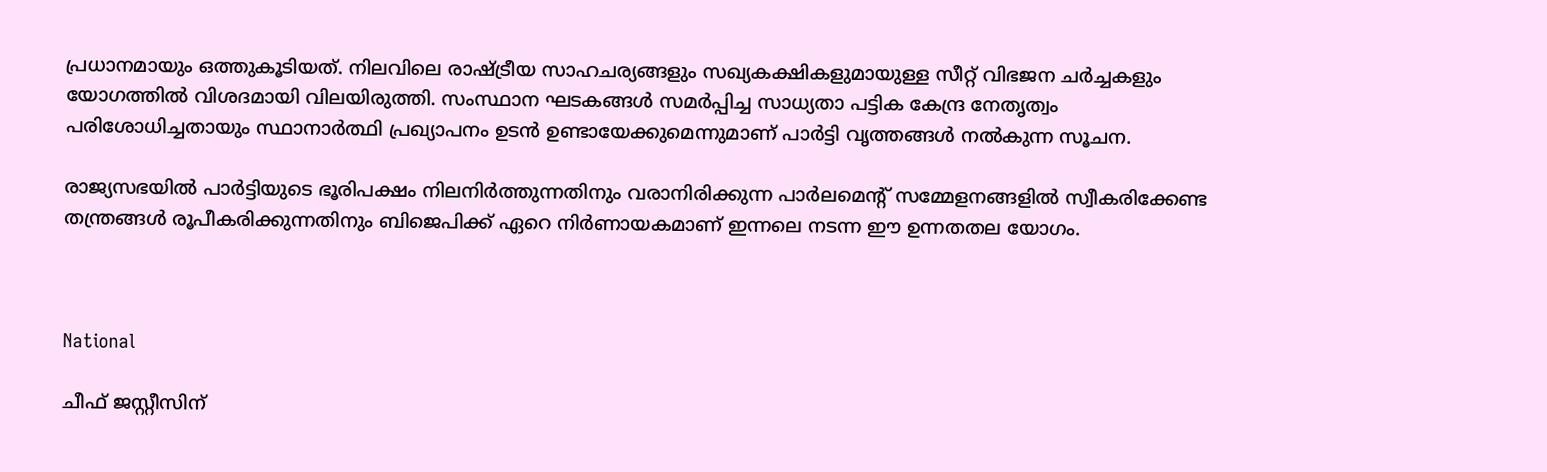പ്രധാനമായും ഒത്തുകൂടിയത്. നിലവിലെ രാഷ്ട്രീയ സാഹചര്യങ്ങളും സഖ്യകക്ഷികളുമായുള്ള സീറ്റ് വിഭജന ചർച്ചകളും യോഗത്തിൽ വിശദമായി വിലയിരുത്തി. സംസ്ഥാന ഘടകങ്ങൾ സമർപ്പിച്ച സാധ്യതാ പട്ടിക കേന്ദ്ര നേതൃത്വം പരിശോധിച്ചതായും സ്ഥാനാർത്ഥി പ്രഖ്യാപനം ഉടൻ ഉണ്ടായേക്കുമെന്നുമാണ് പാർട്ടി വൃത്തങ്ങൾ നൽകുന്ന സൂചന.

രാജ്യസഭയിൽ പാർട്ടിയുടെ ഭൂരിപക്ഷം നിലനിർത്തുന്നതിനും വരാനിരിക്കുന്ന പാർലമെന്‍റ് സമ്മേളനങ്ങളിൽ സ്വീകരിക്കേണ്ട തന്ത്രങ്ങൾ രൂപീകരിക്കുന്നതിനും ബിജെപിക്ക് ഏറെ നിർണായകമാണ് ഇന്നലെ നടന്ന ഈ ഉന്നതതല യോഗം.



National

ചീഫ് ജസ്റ്റീസിന്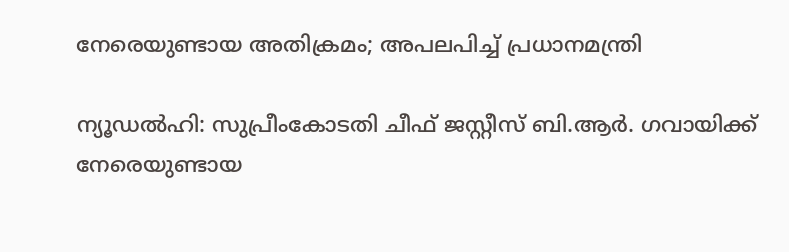നേരെയുണ്ടായ അതിക്രമം; അപലപിച്ച് പ്രധാനമന്ത്രി

ന്യൂഡൽഹി: സുപ്രീംകോടതി ചീഫ് ജസ്റ്റീസ് ബി.ആർ. ഗവായിക്ക് നേരെയുണ്ടായ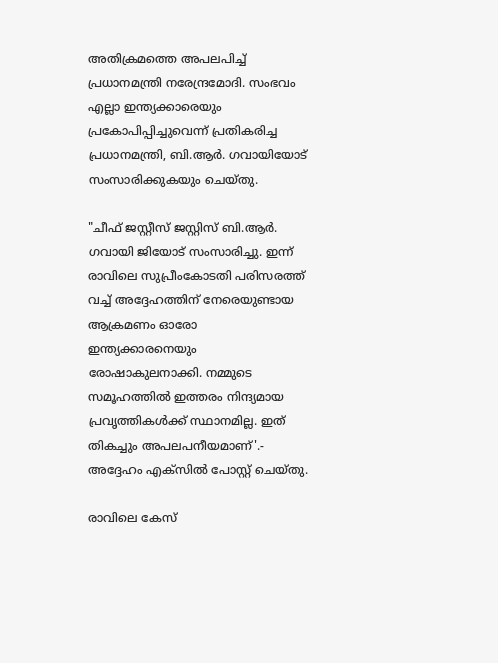അതിക്രമത്തെ അപലപിച്ച് പ്രധാനമന്ത്രി നരേന്ദ്രമോദി. സംഭവം എല്ലാ ഇന്ത്യക്കാരെയും പ്രകോപിപ്പിച്ചുവെന്ന് പ്രതികരിച്ച പ്രധാനമന്ത്രി, ബി.ആർ. ഗവായിയോട് സംസാരിക്കുകയും ചെയ്തു.

"ചീഫ് ജസ്റ്റീസ് ജസ്റ്റിസ് ബി.ആർ. ഗവായി ജിയോട് സംസാരിച്ചു. ഇന്ന് രാവിലെ സുപ്രീംകോടതി പരിസരത്ത് വച്ച് അദ്ദേഹത്തിന് നേരെയുണ്ടായ ആക്രമണം ഓരോ ഇന്ത്യക്കാരനെയും രോഷാകുലനാക്കി. നമ്മുടെ സമൂഹത്തിൽ ഇത്തരം നിന്ദ്യമായ പ്രവൃത്തികൾക്ക് സ്ഥാനമില്ല. ഇത് തികച്ചും അപലപനീയമാണ്'.- അദ്ദേഹം എക്‌സിൽ പോസ്റ്റ് ചെയ്തു.

രാവിലെ കേസ്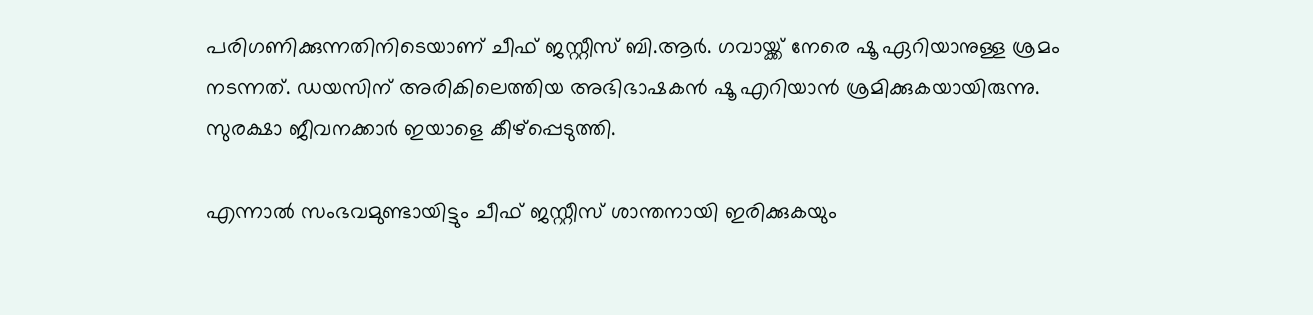പരിഗണിക്കുന്നതിനിടെയാണ് ചീഫ് ജസ്റ്റീസ് ബി.ആര്‍. ഗവായ്ക്ക് നേരെ ഷൂ ഏറിയാനുള്ള ശ്രമം നടന്നത്. ഡയസിന് അരികിലെത്തിയ അഭിഭാഷകൻ ഷൂ എറിയാന്‍ ശ്രമിക്കുകയായിരുന്നു. സുരക്ഷാ ജീവനക്കാര്‍ ഇയാളെ കീഴ്‌പ്പെടുത്തി.

എന്നാല്‍ സംഭവമുണ്ടായിട്ടും ചീഫ് ജസ്റ്റീസ് ശാന്തനായി ഇരിക്കുകയും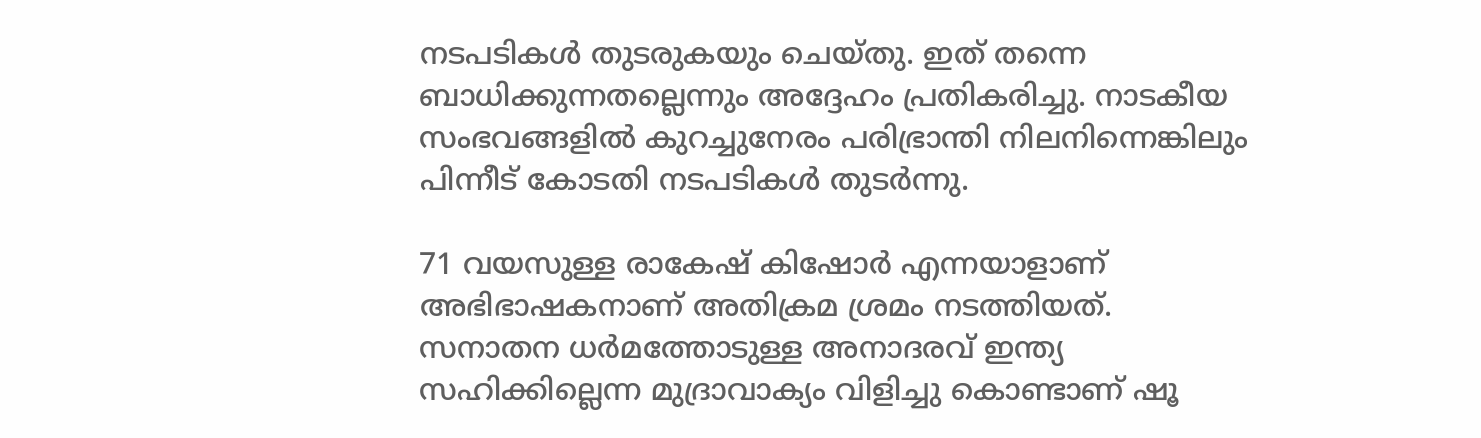നടപടികള്‍ തുടരുകയും ചെയ്തു. ഇത് തന്നെ ബാധിക്കുന്നതല്ലെന്നും അദ്ദേഹം പ്രതികരിച്ചു. നാടകീയ സംഭവങ്ങളില്‍ കുറച്ചുനേരം പരിഭ്രാന്തി നിലനിന്നെങ്കിലും പിന്നീട് കോടതി നടപടികൾ തുടര്‍ന്നു.

71 വയസുള്ള രാകേഷ് കിഷോർ എന്നയാളാണ് അഭിഭാഷകനാണ് അതിക്രമ ശ്രമം നടത്തിയത്. സനാതന ധര്‍മത്തോടുള്ള അനാദരവ് ഇന്ത്യ സഹിക്കില്ലെന്ന മുദ്രാവാക്യം വിളിച്ചു കൊണ്ടാണ് ഷൂ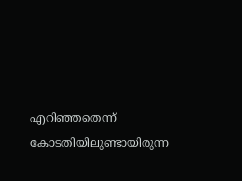എറിഞ്ഞതെന്ന് കോടതിയിലുണ്ടായിരുന്ന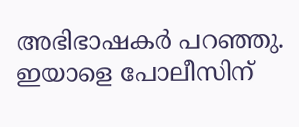അഭിഭാഷകര്‍ പറഞ്ഞു. ഇയാളെ പോലീസിന്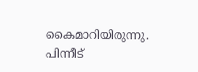കൈമാറിയിരുന്നു. പിന്നീട്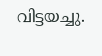വിട്ടയച്ചു.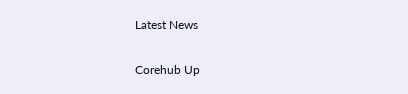Latest News

Corehub Up